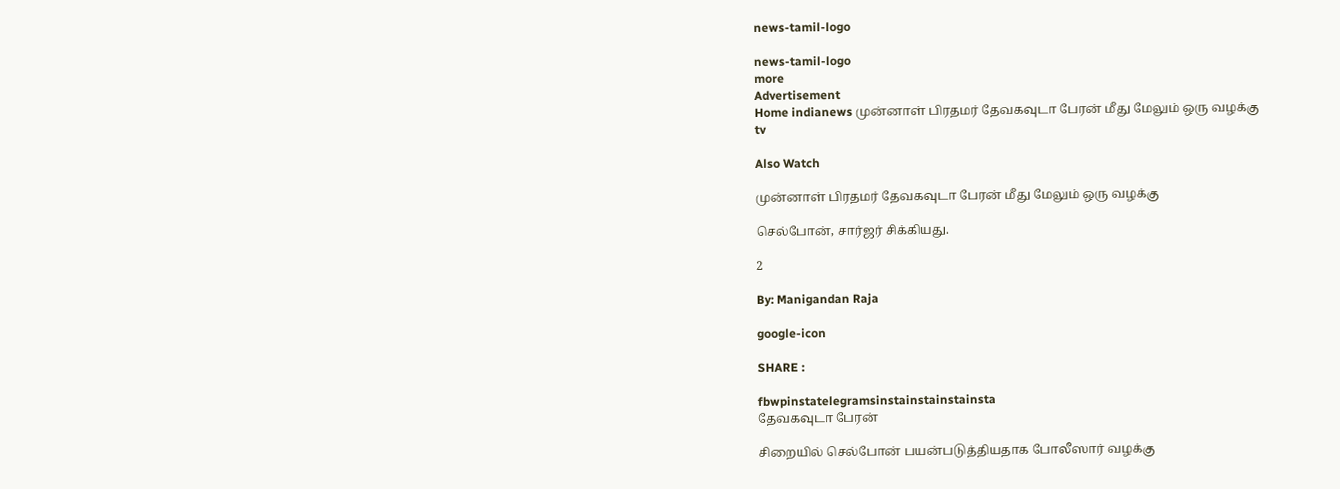news-tamil-logo

news-tamil-logo
more
Advertisement
Home indianews முன்னாள் பிரதமர் தேவகவுடா பேரன் மீது மேலும் ஒரு வழக்கு
tv

Also Watch

முன்னாள் பிரதமர் தேவகவுடா பேரன் மீது மேலும் ஒரு வழக்கு

செல்போன், சார்ஜர் சிக்கியது.

2

By: Manigandan Raja

google-icon

SHARE :

fbwpinstatelegramsinstainstainstainsta
தேவகவுடா பேரன்

சிறையில் செல்போன் பயன்படுத்தியதாக போலீஸார் வழக்கு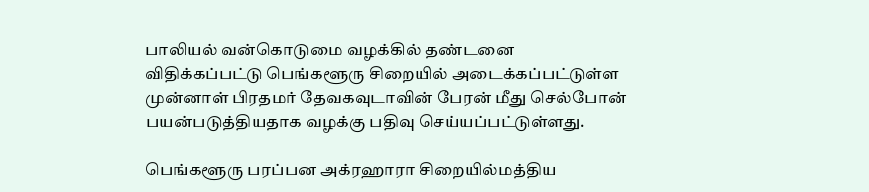பாலியல் வன்கொடுமை வழக்கில் தண்டனை விதிக்கப்பட்டு பெங்களூரு சிறையில் அடைக்கப்பட்டுள்ள முன்னாள் பிரதமர் தேவகவுடாவின் பேரன் மீது செல்போன் பயன்படுத்தியதாக வழக்கு பதிவு செய்யப்பட்டுள்ளது.

பெங்களூரு பரப்பன அக்ரஹாரா சிறையில்மத்திய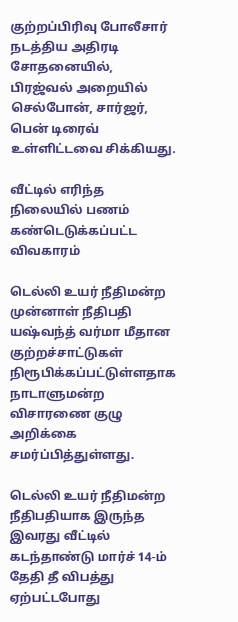குற்றப்பிரிவு போலீசார் நடத்திய அதிரடி சோதனையில், பிரஜ்வல் அறையில் செல்போன், சார்ஜர், பென் டிரைவ் உள்ளிட்டவை சிக்கியது.

வீட்டில் எரிந்த நிலையில் பணம் கண்டெடுக்கப்பட்ட விவகாரம்

டெல்லி உயர் நீதிமன்ற முன்னாள் நீதிபதி யஷ்வந்த் வர்மா மீதான குற்றச்சாட்டுகள் நிரூபிக்கப்பட்டுள்ளதாக நாடாளுமன்ற விசாரணை குழு அறிக்கை சமர்ப்பித்துள்ளது.

டெல்லி உயர் நீதிமன்ற நீதிபதியாக இருந்த இவரது வீட்டில் கடந்தாண்டு மார்ச் 14-ம் தேதி தீ விபத்து ஏற்பட்டபோது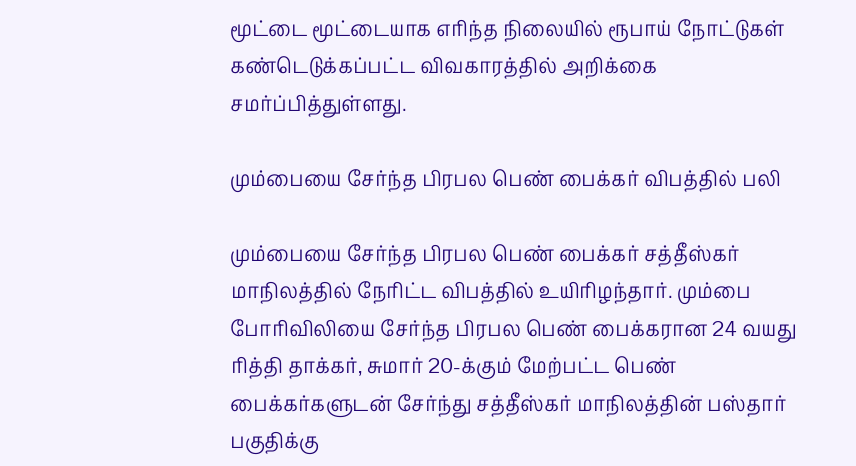மூட்டை மூட்டையாக எரிந்த நிலையில் ரூபாய் நோட்டுகள் கண்டெடுக்கப்பட்ட விவகாரத்தில் அறிக்கை சமர்ப்பித்துள்ளது.

மும்பையை சேர்ந்த பிரபல பெண் பைக்கர் விபத்தில் பலி

மும்பையை சேர்ந்த பிரபல பெண் பைக்கர் சத்தீஸ்கர் மாநிலத்தில் நேரிட்ட விபத்தில் உயிரிழந்தார். மும்பை போரிவிலியை சேர்ந்த பிரபல பெண் பைக்கரான 24 வயது ரித்தி தாக்கர், சுமார் 20-க்கும் மேற்பட்ட பெண் பைக்கர்களுடன் சேர்ந்து சத்தீஸ்கர் மாநிலத்தின் பஸ்தார் பகுதிக்கு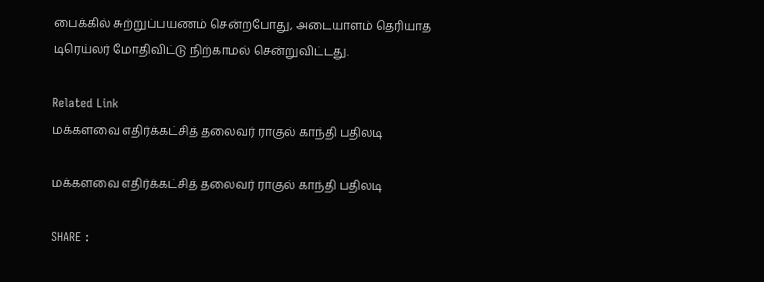பைக்கில் சுற்றுப்பயணம் சென்றபோது, அடையாளம் தெரியாத டிரெய்லர் மோதிவிட்டு நிற்காமல் சென்றுவிட்டது.

Related Link
மக்களவை எதிர்க்கட்சித் தலைவர் ராகுல் காந்தி பதிலடி

மக்களவை எதிர்க்கட்சித் தலைவர் ராகுல் காந்தி பதிலடி

SHARE :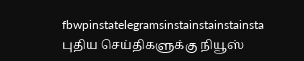fbwpinstatelegramsinstainstainstainsta
புதிய செய்திகளுக்கு நியூஸ்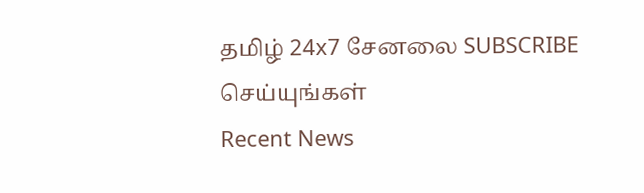தமிழ் 24x7 சேனலை SUBSCRIBE செய்யுங்கள்
Recent News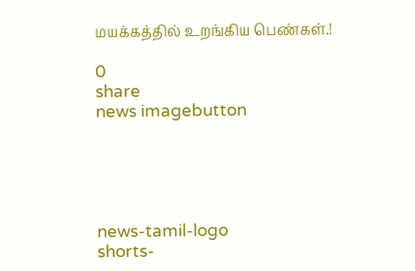மயக்கத்தில் உறங்கிய பெண்கள்.!

0
share
news imagebutton





news-tamil-logo
shorts-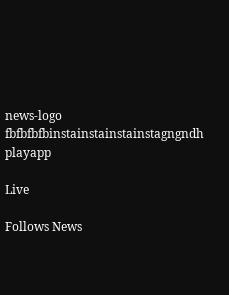news-logo
fbfbfbfbinstainstainstainstagngndh
playapp

Live

Follows News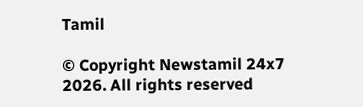Tamil

© Copyright Newstamil 24x7 2026. All rights reserved